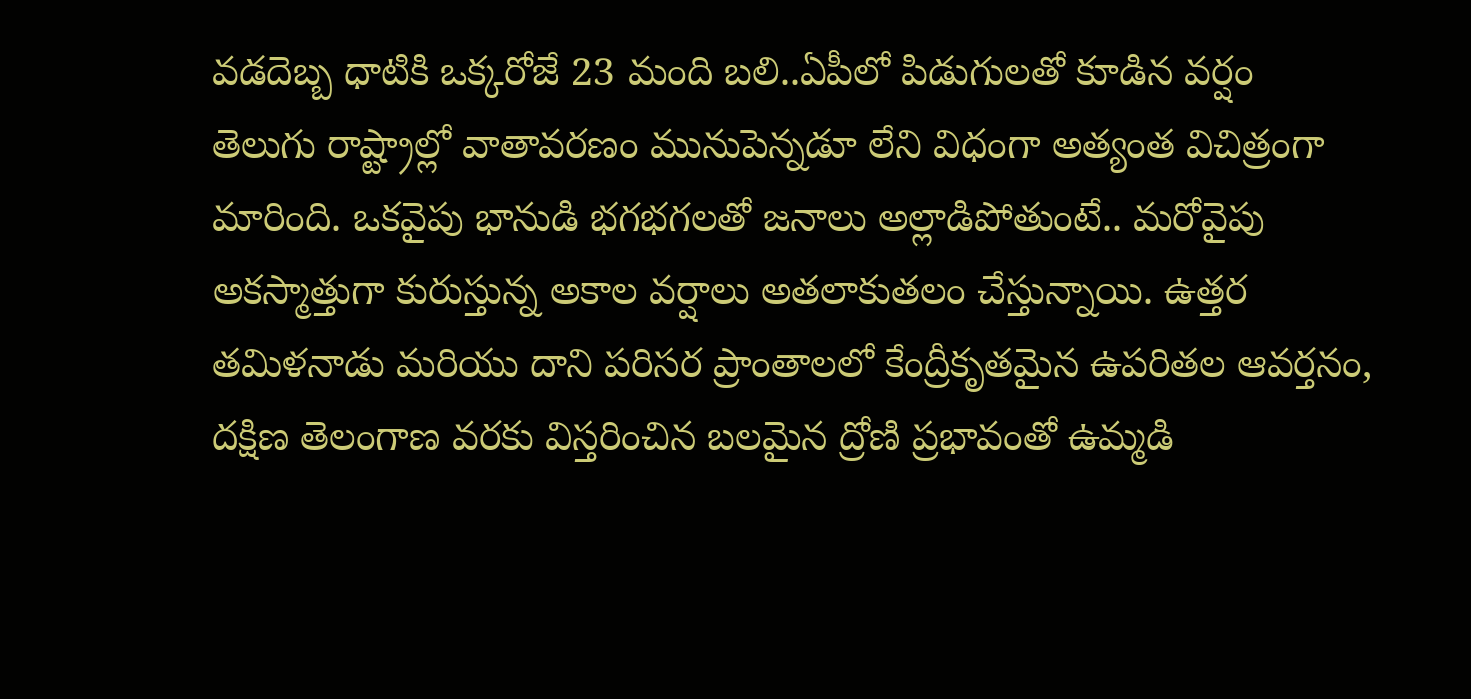వడదెబ్బ ధాటికి ఒక్కరోజే 23 మంది బలి..ఏపీలో పిడుగులతో కూడిన వర్షం
తెలుగు రాష్ట్రాల్లో వాతావరణం మునుపెన్నడూ లేని విధంగా అత్యంత విచిత్రంగా మారింది. ఒకవైపు భానుడి భగభగలతో జనాలు అల్లాడిపోతుంటే.. మరోవైపు అకస్మాత్తుగా కురుస్తున్న అకాల వర్షాలు అతలాకుతలం చేస్తున్నాయి. ఉత్తర తమిళనాడు మరియు దాని పరిసర ప్రాంతాలలో కేంద్రీకృతమైన ఉపరితల ఆవర్తనం, దక్షిణ తెలంగాణ వరకు విస్తరించిన బలమైన ద్రోణి ప్రభావంతో ఉమ్మడి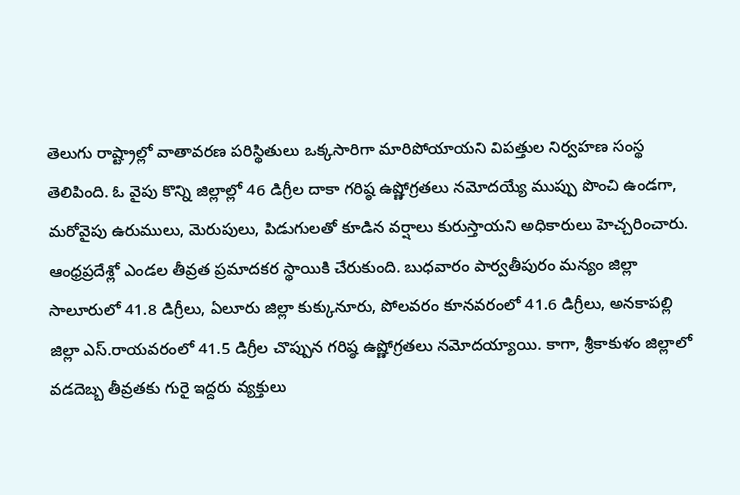తెలుగు రాష్ట్రాల్లో వాతావరణ పరిస్థితులు ఒక్కసారిగా మారిపోయాయని విపత్తుల నిర్వహణ సంస్థ తెలిపింది. ఓ వైపు కొన్ని జిల్లాల్లో 46 డిగ్రీల దాకా గరిష్ఠ ఉష్ణోగ్రతలు నమోదయ్యే ముప్పు పొంచి ఉండగా, మరోవైపు ఉరుములు, మెరుపులు, పిడుగులతో కూడిన వర్షాలు కురుస్తాయని అధికారులు హెచ్చరించారు.
ఆంధ్రప్రదేశ్లో ఎండల తీవ్రత ప్రమాదకర స్థాయికి చేరుకుంది. బుధవారం పార్వతీపురం మన్యం జిల్లా సాలూరులో 41.8 డిగ్రీలు, ఏలూరు జిల్లా కుక్కునూరు, పోలవరం కూనవరంలో 41.6 డిగ్రీలు, అనకాపల్లి జిల్లా ఎస్.రాయవరంలో 41.5 డిగ్రీల చొప్పున గరిష్ఠ ఉష్ణోగ్రతలు నమోదయ్యాయి. కాగా, శ్రీకాకుళం జిల్లాలో వడదెబ్బ తీవ్రతకు గురై ఇద్దరు వ్యక్తులు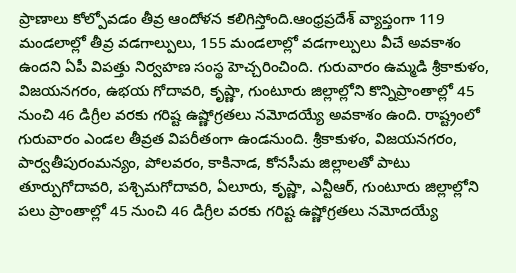ప్రాణాలు కోల్పోవడం తీవ్ర ఆందోళన కలిగిస్తోంది.ఆంధ్రప్రదేశ్ వ్యాప్తంగా 119 మండలాల్లో తీవ్ర వడగాల్పులు, 155 మండలాల్లో వడగాల్పులు వీచే అవకాశం ఉందని ఏపీ విపత్తు నిర్వహణ సంస్థ హెచ్చరించింది. గురువారం ఉమ్మడి శ్రీకాకుళం, విజయనగరం, ఉభయ గోదావరి, కృష్ణా, గుంటూరు జిల్లాల్లోని కొన్నిప్రాంతాల్లో 45 నుంచి 46 డిగ్రీల వరకు గరిష్ట ఉష్ణోగ్రతలు నమోదయ్యే అవకాశం ఉంది. రాష్ట్రంలో గురువారం ఎండల తీవ్రత విపరీతంగా ఉండనుంది. శ్రీకాకుళం, విజయనగరం, పార్వతీపురంమన్యం, పోలవరం, కాకినాడ, కోనసీమ జిల్లాలతో పాటు తూర్పుగోదావరి, పశ్చిమగోదావరి, ఏలూరు, కృష్ణా, ఎన్టీఆర్, గుంటూరు జిల్లాల్లోని పలు ప్రాంతాల్లో 45 నుంచి 46 డిగ్రీల వరకు గరిష్ట ఉష్ణోగ్రతలు నమోదయ్యే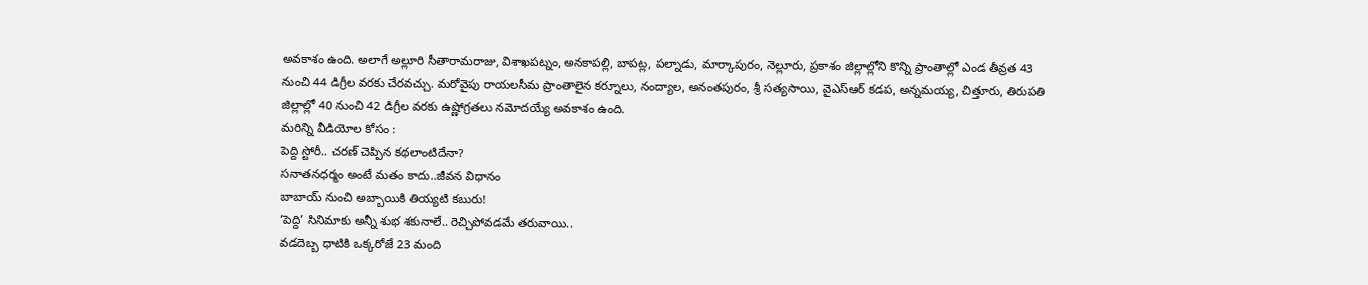అవకాశం ఉంది. అలాగే అల్లూరి సీతారామరాజు, విశాఖపట్నం, అనకాపల్లి, బాపట్ల, పల్నాడు, మార్కాపురం, నెల్లూరు, ప్రకాశం జిల్లాల్లోని కొన్ని ప్రాంతాల్లో ఎండ తీవ్రత 43 నుంచి 44 డిగ్రీల వరకు చేరవచ్చు. మరోవైపు రాయలసీమ ప్రాంతాలైన కర్నూలు, నంద్యాల, అనంతపురం, శ్రీ సత్యసాయి, వైఎస్ఆర్ కడప, అన్నమయ్య, చిత్తూరు, తిరుపతి జిల్లాల్లో 40 నుంచి 42 డిగ్రీల వరకు ఉష్ణోగ్రతలు నమోదయ్యే అవకాశం ఉంది.
మరిన్ని వీడియోల కోసం :
పెద్ది స్టోరీ.. చరణ్ చెప్పిన కథలాంటిదేనా?
సనాతనధర్మం అంటే మతం కాదు..జీవన విధానం
బాబాయ్ నుంచి అబ్బాయికి తియ్యటి కబురు!
‘పెద్ది’ సినిమాకు అన్నీ శుభ శకునాలే.. రెచ్చిపోవడమే తరువాయి..
వడదెబ్బ ధాటికి ఒక్కరోజే 23 మంది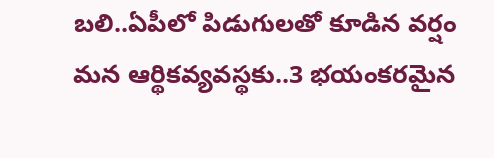బలి..ఏపీలో పిడుగులతో కూడిన వర్షం
మన ఆర్థికవ్యవస్థకు..3 భయంకరమైన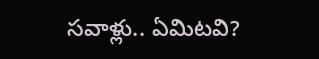సవాళ్లు.. ఏమిటవి?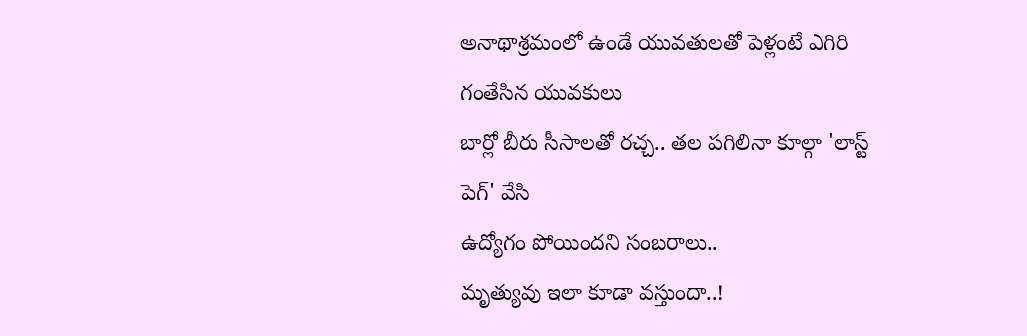అనాథాశ్రమంలో ఉండే యువతులతో పెళ్లంటే ఎగిరి గంతేసిన యువకులు
బార్లో బీరు సీసాలతో రచ్చ.. తల పగిలినా కూల్గా 'లాస్ట్ పెగ్' వేసి
ఉద్యోగం పోయిందని సంబరాలు..
మృత్యువు ఇలా కూడా వస్తుందా..!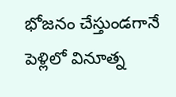భోజనం చేస్తుండగానే
పెళ్లిలో వినూత్న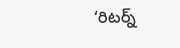‘రిటర్న్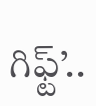గిఫ్ట్’..